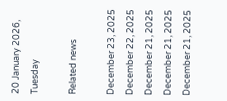20 January 2026, Tuesday

Related news

December 23, 2025
December 22, 2025
December 21, 2025
December 21, 2025
December 21, 2025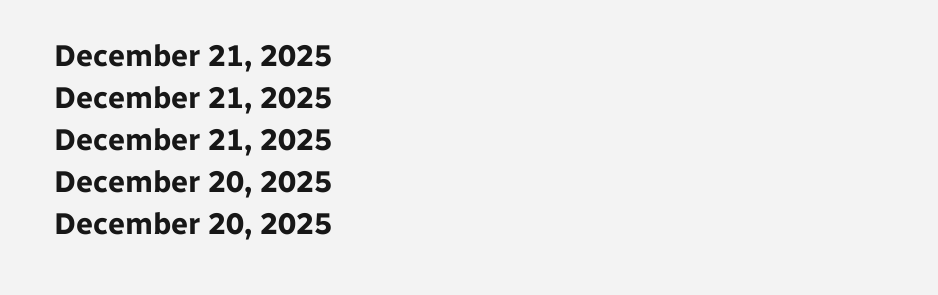December 21, 2025
December 21, 2025
December 21, 2025
December 20, 2025
December 20, 2025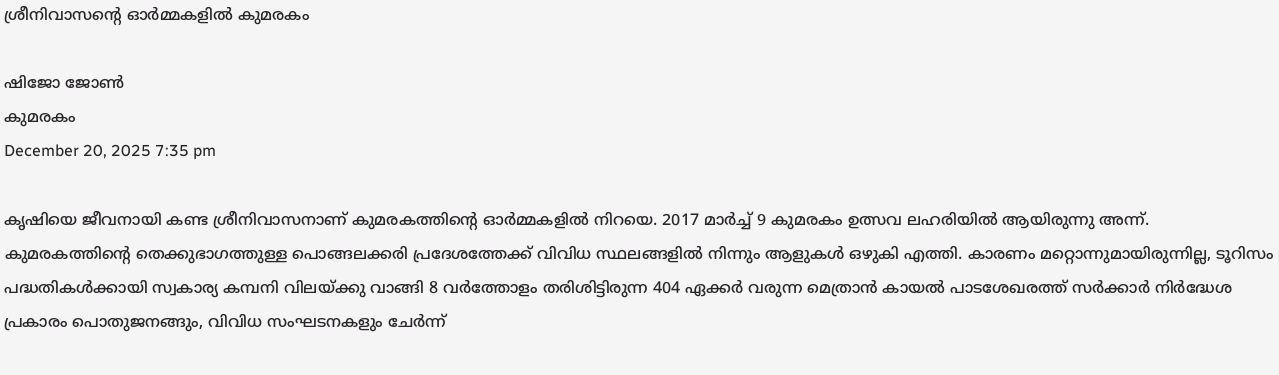ശ്രീനിവാസന്റെ ഓർമ്മകളിൽ കുമരകം

ഷിജോ ജോണ്‍
കുമരകം
December 20, 2025 7:35 pm

കൃഷിയെ ജീവനായി കണ്ട ശ്രീനിവാസനാണ് കുമരകത്തിന്റെ ഓര്‍മ്മകളില്‍ നിറയെ. 2017 മാർച്ച് 9 കുമരകം ഉത്സവ ലഹരിയിൽ ആയിരുന്നു അന്ന്. കുമരകത്തിന്റെ തെക്കുഭാഗത്തുള്ള പൊങ്ങലക്കരി പ്രദേശത്തേക്ക് വിവിധ സ്ഥലങ്ങളിൽ നിന്നും ആളുകൾ ഒഴുകി എത്തി. കാരണം മറ്റൊന്നുമായിരുന്നില്ല, ടൂറിസം പദ്ധതികൾക്കായി സ്വകാര്യ കമ്പനി വിലയ്ക്കു വാങ്ങി 8 വർത്തോളം തരിശിട്ടിരുന്ന 404 ഏക്കർ വരുന്ന മെത്രാൻ കായൽ പാടശേഖരത്ത് സർക്കാർ നിർദ്ധേശ പ്രകാരം പൊതുജനങ്ങും, വിവിധ സംഘടനകളും ചേർന്ന്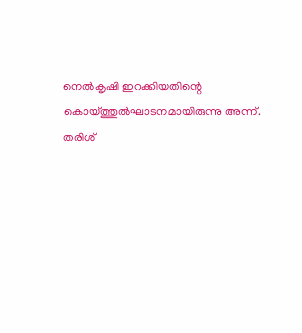നെൽകൃഷി ഇറക്കിയതിന്റെ കൊയ്ത്തുൽഘാടനമായിരുന്നു അന്ന്. തരിശ്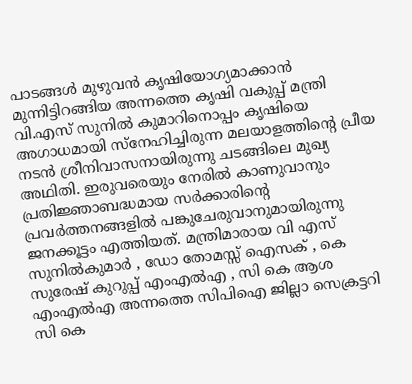പാടങ്ങള്‍ മുഴുവന്‍ കൃഷിയോഗ്യമാക്കാന്‍ മുന്നിട്ടിറങ്ങിയ അന്നത്തെ കൃഷി വകുപ്പ് മന്ത്രി വി.എസ് സുനിൽ കുമാറിനൊപ്പം കൃഷിയെ അഗാധമായി സ്നേഹിച്ചിരുന്ന മലയാളത്തിന്റെ പ്രീയ നടൻ ശ്രീനിവാസനായിരുന്നു ചടങ്ങിലെ മുഖ്യ അഥിതി. ഇരുവരെയും നേരില്‍ കാണുവാനും പ്രതിജ്ഞാബദ്ധമായ സര്‍ക്കാരിന്റെ പ്രവര്‍ത്തനങ്ങളില്‍ പങ്കുചേരുവാനുമായിരുന്നു ജനക്കൂട്ടം എത്തിയത്. മന്ത്രിമാരായ വി എസ് സുനിൽകുമാർ , ഡോ തോമസ്സ് ഐസക് , കെ സുരേഷ് കുറുപ്പ് എംഎൽഎ , സി കെ ആശ എംഎല്‍എ അന്നത്തെ സിപിഐ ജില്ലാ സെക്രട്ടറി സി കെ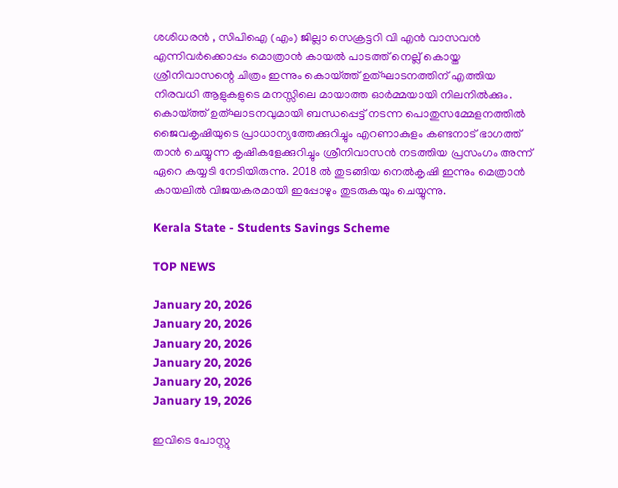ശശിധരൻ , സിപിഐ (എം) ജില്ലാ സെക്രട്ടറി വി എൻ വാസവൻ എന്നിവർക്കൊപ്പം മൊത്രാൻ കായൽ പാടത്ത് നെല്ല് കൊയ്ത ശ്രീനിവാസന്റെ ചിത്രം ഇന്നും കൊയ്ത്ത് ഉത്ഘാടനത്തിന് എത്തിയ നിരവധി ആളുകളുടെ മനസ്സിലെ മായാത്ത ഓർമ്മയായി നിലനിൽക്കും. കൊയ്ത്ത് ഉത്ഘാടനവുമായി ബന്ധപ്പെട്ട് നടന്ന പൊതുസമ്മേളനത്തിൽ ജൈവകൃഷിയുടെ പ്രാധാന്യത്തേക്കുറിച്ചും എറണാകുളം കണ്ടനാട് ഭാഗത്ത് താൻ ചെയ്യുന്ന കൃഷികളേക്കുറിച്ചും ശ്രീനിവാസൻ നടത്തിയ പ്രസംഗം അന്ന് ഏറെ കയ്യടി നേടിയിരുന്നു. 2018 ൽ തുടങ്ങിയ നെൽകൃഷി ഇന്നും മെത്രാൻ കായലിൽ വിജയകരമായി ഇപ്പോഴും തുടരുകയും ചെയ്യുന്നു.

Kerala State - Students Savings Scheme

TOP NEWS

January 20, 2026
January 20, 2026
January 20, 2026
January 20, 2026
January 20, 2026
January 19, 2026

ഇവിടെ പോസ്റ്റു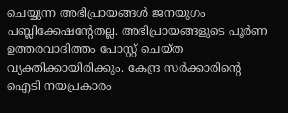ചെയ്യുന്ന അഭിപ്രായങ്ങള്‍ ജനയുഗം പബ്ലിക്കേഷന്റേതല്ല. അഭിപ്രായങ്ങളുടെ പൂര്‍ണ ഉത്തരവാദിത്തം പോസ്റ്റ് ചെയ്ത വ്യക്തിക്കായിരിക്കും. കേന്ദ്ര സര്‍ക്കാരിന്റെ ഐടി നയപ്രകാരം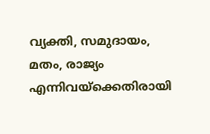വ്യക്തി, സമുദായം, മതം, രാജ്യം എന്നിവയ്‌ക്കെതിരായി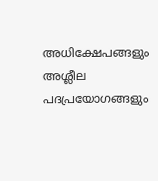അധിക്ഷേപങ്ങളും അശ്ലീല പദപ്രയോഗങ്ങളും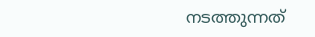നടത്തുന്നത്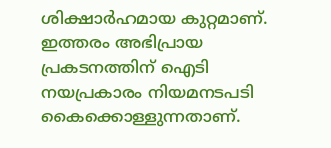ശിക്ഷാര്‍ഹമായ കുറ്റമാണ്. ഇത്തരം അഭിപ്രായ പ്രകടനത്തിന് ഐടി നയപ്രകാരം നിയമനടപടി കൈക്കൊള്ളുന്നതാണ്.